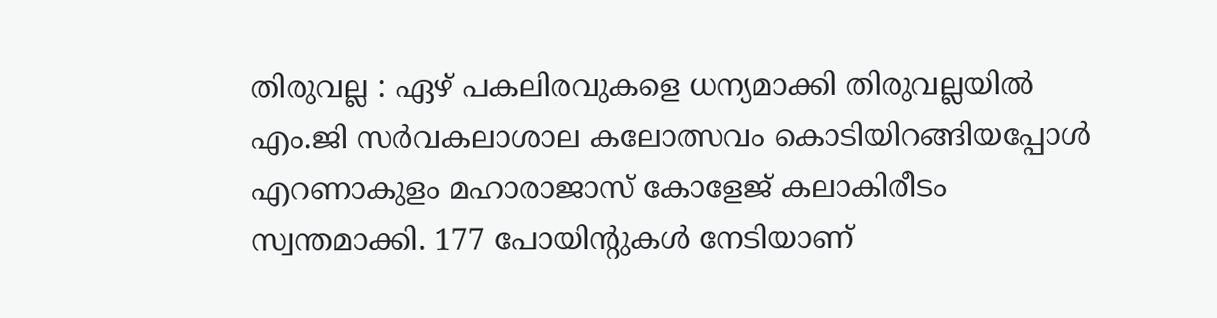തിരുവല്ല : ഏഴ് പകലിരവുകളെ ധന്യമാക്കി തിരുവല്ലയിൽ എം.ജി സർവകലാശാല കലോത്സവം കൊടിയിറങ്ങിയപ്പോൾ എറണാകുളം മഹാരാജാസ് കോളേജ് കലാകിരീടം സ്വന്തമാക്കി. 177 പോയിന്റുകൾ നേടിയാണ്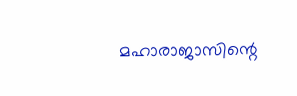മഹാരാജാസിന്റെ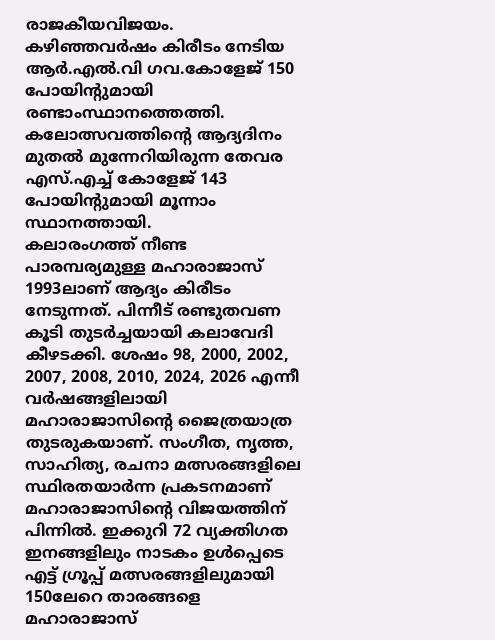രാജകീയവിജയം. കഴിഞ്ഞവർഷം കിരീടം നേടിയ ആർ.എൽ.വി ഗവ.കോളേജ് 150 പോയിന്റുമായി രണ്ടാംസ്ഥാനത്തെത്തി. കലോത്സവത്തിന്റെ ആദ്യദിനം മുതൽ മുന്നേറിയിരുന്ന തേവര എസ്.എച്ച് കോളേജ് 143 പോയിന്റുമായി മൂന്നാം സ്ഥാനത്തായി.
കലാരംഗത്ത് നീണ്ട പാരമ്പര്യമുള്ള മഹാരാജാസ് 1993ലാണ് ആദ്യം കിരീടം നേടുന്നത്. പിന്നീട് രണ്ടുതവണ കൂടി തുടർച്ചയായി കലാവേദി കീഴടക്കി. ശേഷം 98, 2000, 2002, 2007, 2008, 2010, 2024, 2026 എന്നീ വർഷങ്ങളിലായി മഹാരാജാസിന്റെ ജൈത്രയാത്ര തുടരുകയാണ്. സംഗീത, നൃത്ത, സാഹിത്യ, രചനാ മത്സരങ്ങളിലെ സ്ഥിരതയാർന്ന പ്രകടനമാണ് മഹാരാജാസിന്റെ വിജയത്തിന് പിന്നിൽ. ഇക്കുറി 72 വ്യക്തിഗത ഇനങ്ങളിലും നാടകം ഉൾപ്പെടെ എട്ട് ഗ്രൂപ്പ് മത്സരങ്ങളിലുമായി 150ലേറെ താരങ്ങളെ മഹാരാജാസ്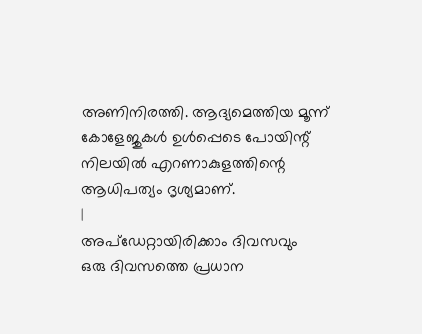അണിനിരത്തി. ആദ്യമെത്തിയ മൂന്ന് കോളേജുകൾ ഉൾപ്പെടെ പോയിന്റ് നിലയിൽ എറണാകുളത്തിന്റെ ആധിപത്യം ദൃശ്യമാണ്.
|
അപ്ഡേറ്റായിരിക്കാം ദിവസവും
ഒരു ദിവസത്തെ പ്രധാന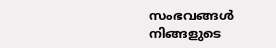സംഭവങ്ങൾ നിങ്ങളുടെ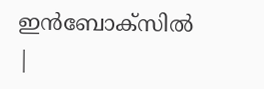ഇൻബോക്സിൽ |